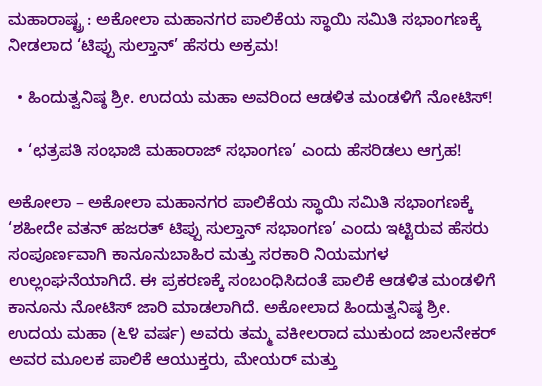ಮಹಾರಾಷ್ಟ್ರ : ಅಕೋಲಾ ಮಹಾನಗರ ಪಾಲಿಕೆಯ ಸ್ಥಾಯಿ ಸಮಿತಿ ಸಭಾಂಗಣಕ್ಕೆ ನೀಡಲಾದ ‘ಟಿಪ್ಪು ಸುಲ್ತಾನ್’ ಹೆಸರು ಅಕ್ರಮ!

  • ಹಿಂದುತ್ವನಿಷ್ಠ ಶ್ರೀ. ಉದಯ ಮಹಾ ಅವರಿಂದ ಆಡಳಿತ ಮಂಡಳಿಗೆ ನೋಟಿಸ್!

  • ‘ಛತ್ರಪತಿ ಸಂಭಾಜಿ ಮಹಾರಾಜ್ ಸಭಾಂಗಣ’ ಎಂದು ಹೆಸರಿಡಲು ಆಗ್ರಹ!

ಅಕೋಲಾ – ಅಕೋಲಾ ಮಹಾನಗರ ಪಾಲಿಕೆಯ ಸ್ಥಾಯಿ ಸಮಿತಿ ಸಭಾಂಗಣಕ್ಕೆ ‘ಶಹೀದೇ ವತನ್ ಹಜರತ್ ಟಿಪ್ಪು ಸುಲ್ತಾನ್ ಸಭಾಂಗಣ’ ಎಂದು ಇಟ್ಟಿರುವ ಹೆಸರು ಸಂಪೂರ್ಣವಾಗಿ ಕಾನೂನುಬಾಹಿರ ಮತ್ತು ಸರಕಾರಿ ನಿಯಮಗಳ ಉಲ್ಲಂಘನೆಯಾಗಿದೆ. ಈ ಪ್ರಕರಣಕ್ಕೆ ಸಂಬಂಧಿಸಿದಂತೆ ಪಾಲಿಕೆ ಆಡಳಿತ ಮಂಡಳಿಗೆ ಕಾನೂನು ನೋಟಿಸ್ ಜಾರಿ ಮಾಡಲಾಗಿದೆ. ಅಕೋಲಾದ ಹಿಂದುತ್ವನಿಷ್ಠ ಶ್ರೀ. ಉದಯ ಮಹಾ (೬೪ ವರ್ಷ) ಅವರು ತಮ್ಮ ವಕೀಲರಾದ ಮುಕುಂದ ಜಾಲನೇಕರ್ ಅವರ ಮೂಲಕ ಪಾಲಿಕೆ ಆಯುಕ್ತರು, ಮೇಯರ್ ಮತ್ತು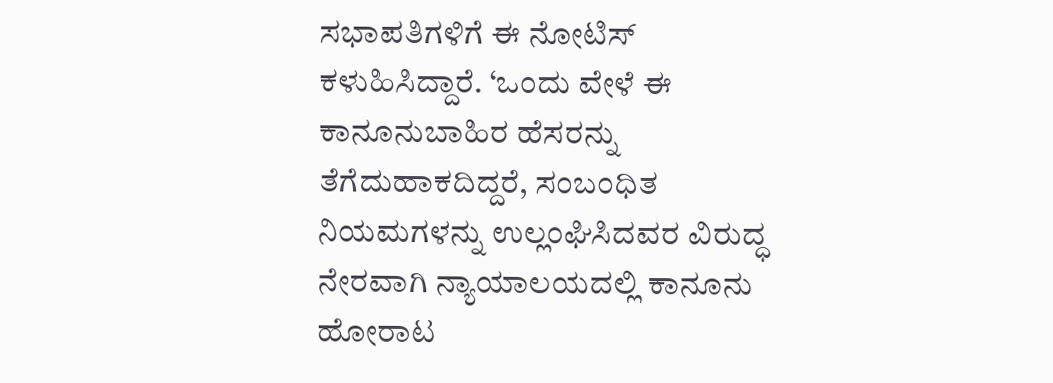ಸಭಾಪತಿಗಳಿಗೆ ಈ ನೋಟಿಸ್ ಕಳುಹಿಸಿದ್ದಾರೆ. ‘ಒಂದು ವೇಳೆ ಈ ಕಾನೂನುಬಾಹಿರ ಹೆಸರನ್ನು ತೆಗೆದುಹಾಕದಿದ್ದರೆ, ಸಂಬಂಧಿತ ನಿಯಮಗಳನ್ನು ಉಲ್ಲಂಘಿಸಿದವರ ವಿರುದ್ಧ ನೇರವಾಗಿ ನ್ಯಾಯಾಲಯದಲ್ಲಿ ಕಾನೂನು ಹೋರಾಟ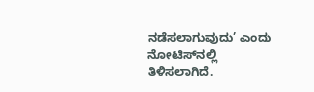ನಡೆಸಲಾಗುವುದು’ ಎಂದು ನೋಟಿಸ್‌ನಲ್ಲಿ ತಿಳಿಸಲಾಗಿದೆ.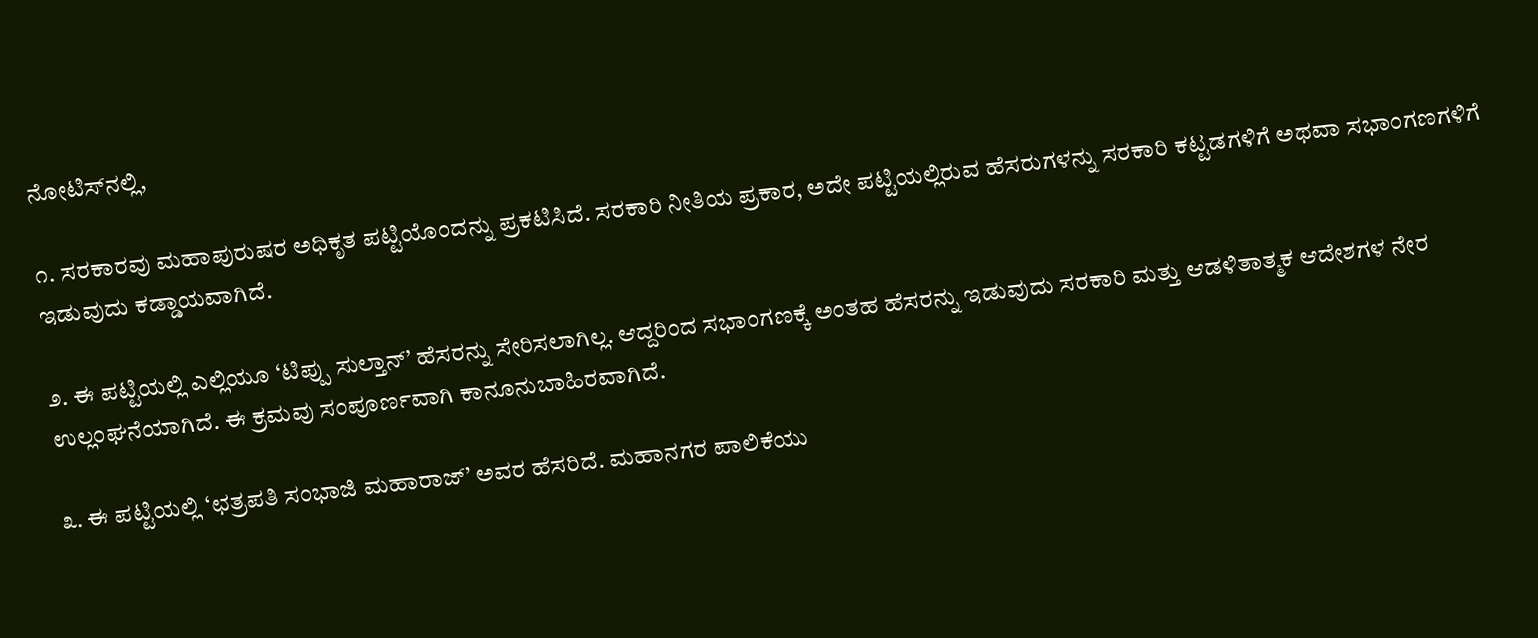ನೋಟಿಸ್‌ನಲ್ಲಿ,

೧. ಸರಕಾರವು ಮಹಾಪುರುಷರ ಅಧಿಕೃತ ಪಟ್ಟಿಯೊಂದನ್ನು ಪ್ರಕಟಿಸಿದೆ. ಸರಕಾರಿ ನೀತಿಯ ಪ್ರಕಾರ, ಅದೇ ಪಟ್ಟಿಯಲ್ಲಿರುವ ಹೆಸರುಗಳನ್ನು ಸರಕಾರಿ ಕಟ್ಟಡಗಳಿಗೆ ಅಥವಾ ಸಭಾಂಗಣಗಳಿಗೆ ಇಡುವುದು ಕಡ್ಡಾಯವಾಗಿದೆ.

೨. ಈ ಪಟ್ಟಿಯಲ್ಲಿ ಎಲ್ಲಿಯೂ ‘ಟಿಪ್ಪು ಸುಲ್ತಾನ್’ ಹೆಸರನ್ನು ಸೇರಿಸಲಾಗಿಲ್ಲ. ಆದ್ದರಿಂದ ಸಭಾಂಗಣಕ್ಕೆ ಅಂತಹ ಹೆಸರನ್ನು ಇಡುವುದು ಸರಕಾರಿ ಮತ್ತು ಆಡಳಿತಾತ್ಮಕ ಆದೇಶಗಳ ನೇರ ಉಲ್ಲಂಘನೆಯಾಗಿದೆ. ಈ ಕ್ರಮವು ಸಂಪೂರ್ಣವಾಗಿ ಕಾನೂನುಬಾಹಿರವಾಗಿದೆ.

೩. ಈ ಪಟ್ಟಿಯಲ್ಲಿ ‘ಛತ್ರಪತಿ ಸಂಭಾಜಿ ಮಹಾರಾಜ್’ ಅವರ ಹೆಸರಿದೆ. ಮಹಾನಗರ ಪಾಲಿಕೆಯು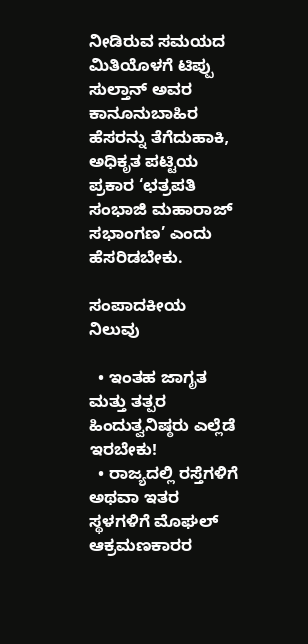ನೀಡಿರುವ ಸಮಯದ ಮಿತಿಯೊಳಗೆ ಟಿಪ್ಪು ಸುಲ್ತಾನ್ ಅವರ ಕಾನೂನುಬಾಹಿರ ಹೆಸರನ್ನು ತೆಗೆದುಹಾಕಿ, ಅಧಿಕೃತ ಪಟ್ಟಿಯ ಪ್ರಕಾರ ‘ಛತ್ರಪತಿ ಸಂಭಾಜಿ ಮಹಾರಾಜ್ ಸಭಾಂಗಣ’ ಎಂದು ಹೆಸರಿಡಬೇಕು.

ಸಂಪಾದಕೀಯ ನಿಲುವು

  • ಇಂತಹ ಜಾಗೃತ ಮತ್ತು ತತ್ಪರ ಹಿಂದುತ್ವನಿಷ್ಠರು ಎಲ್ಲೆಡೆ ಇರಬೇಕು!
  • ರಾಜ್ಯದಲ್ಲಿ ರಸ್ತೆಗಳಿಗೆ ಅಥವಾ ಇತರ ಸ್ಥಳಗಳಿಗೆ ಮೊಘಲ್ ಆಕ್ರಮಣಕಾರರ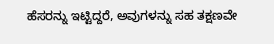ಹೆಸರನ್ನು ಇಟ್ಟಿದ್ದರೆ, ಅವುಗಳನ್ನು ಸಹ ತಕ್ಷಣವೇ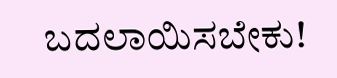ಬದಲಾಯಿಸಬೇಕು!